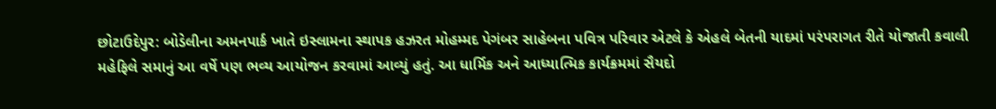છોટાઉદેપુર: બોડેલીના અમનપાર્ક ખાતે ઇસ્લામના સ્થાપક હઝરત મોહમ્મદ પેગંબર સાહેબના પવિત્ર પરિવાર એટલે કે એહલે બેતની યાદમાં પરંપરાગત રીતે યોજાતી કવાલી મહેફિલે સમાનું આ વર્ષે પણ ભવ્ય આયોજન કરવામાં આવ્યું હતું. આ ધાર્મિક અને આધ્યાત્મિક કાર્યક્રમમાં સૈયદો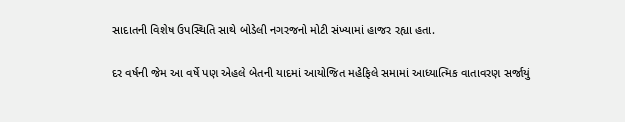સાદાતની વિશેષ ઉપસ્થિતિ સાથે બોડેલી નગરજનો મોટી સંખ્યામાં હાજર રહ્યા હતા.

દર વર્ષની જેમ આ વર્ષે પણ એહલે બેતની યાદમાં આયોજિત મહેફિલે સમામાં આધ્યાત્મિક વાતાવરણ સર્જાયું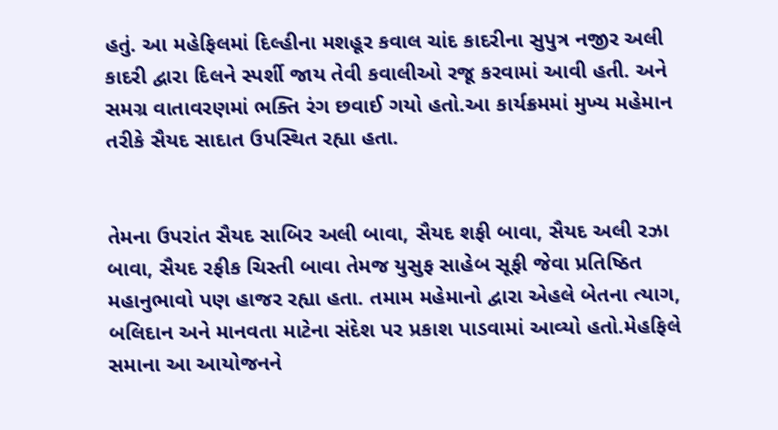હતું. આ મહેફિલમાં દિલ્હીના મશહૂર કવાલ ચાંદ કાદરીના સુપુત્ર નજીર અલી કાદરી દ્વારા દિલને સ્પર્શી જાય તેવી કવાલીઓ રજૂ કરવામાં આવી હતી. અને સમગ્ર વાતાવરણમાં ભક્તિ રંગ છવાઈ ગયો હતો.આ કાર્યક્રમમાં મુખ્ય મહેમાન તરીકે સૈયદ સાદાત ઉપસ્થિત રહ્યા હતા.


તેમના ઉપરાંત સૈયદ સાબિર અલી બાવા, સૈયદ શફી બાવા, સૈયદ અલી રઝા બાવા, સૈયદ રફીક ચિસ્તી બાવા તેમજ યુસુફ સાહેબ સૂફી જેવા પ્રતિષ્ઠિત મહાનુભાવો પણ હાજર રહ્યા હતા. તમામ મહેમાનો દ્વારા એહલે બેતના ત્યાગ, બલિદાન અને માનવતા માટેના સંદેશ પર પ્રકાશ પાડવામાં આવ્યો હતો.મેહફિલે સમાના આ આયોજનને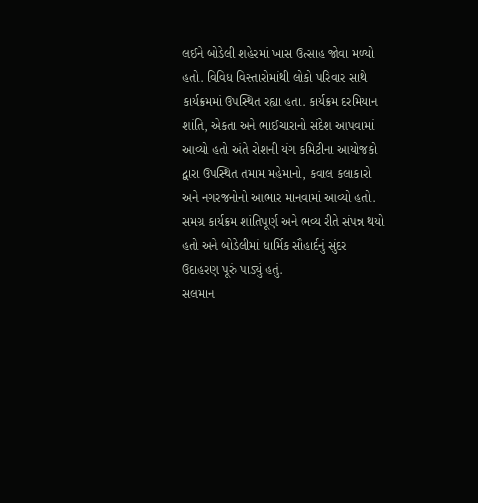લઈને બોડેલી શહેરમાં ખાસ ઉત્સાહ જોવા મળ્યો હતો. વિવિધ વિસ્તારોમાંથી લોકો પરિવાર સાથે કાર્યક્રમમાં ઉપસ્થિત રહ્યા હતા. કાર્યક્રમ દરમિયાન શાંતિ, એકતા અને ભાઈચારાનો સંદેશ આપવામાં આવ્યો હતો અંતે રોશની યંગ કમિટીના આયોજકો દ્વારા ઉપસ્થિત તમામ મહેમાનો, કવાલ કલાકારો અને નગરજનોનો આભાર માનવામાં આવ્યો હતો. સમગ્ર કાર્યક્રમ શાંતિપૂર્ણ અને ભવ્ય રીતે સંપન્ન થયો હતો અને બોડેલીમાં ધાર્મિક સૌહાર્દનું સુંદર ઉદાહરણ પૂરું પાડ્યું હતું.
સલમાન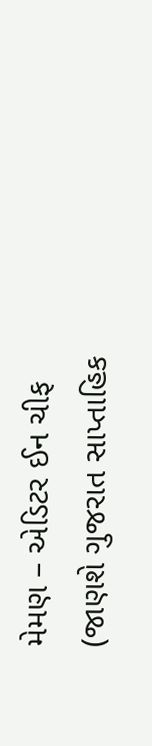મેમણ – એડિટર ઈન ચીફ
(જાણશે ગુજરાત સાપ્તાહિક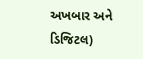અખબાર અને ડિજિટલ)